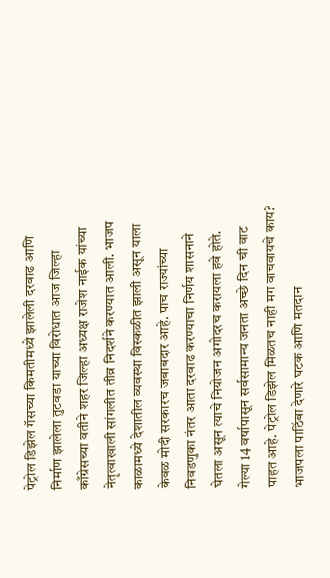पेट्रोल डिझेल गॅसच्या किमतीमध्ये झालेली दरवाढ आणि निर्माण झालेला तुटवडा याच्या विरोधात आज जिल्हा काँग्रेसच्या वतीने शहर जिल्हा अध्यक्ष राजेश नाईक यांच्या नेतृत्वाखाली सांगलीत तीव्र निदर्शने करण्यात आली. भाजप काळामध्ये देशातील व्यवस्था विस्कळीत झाली असून याला केवळ मोदी सरकारच जबाबदार आहे. पाच राज्यांच्या निवडणुका नंतर आता दरवाढ करण्याचा निर्णय शासनाने घेतला असून त्याचे नियोजन अगोदरच करायला हवे होते. गेल्या 14 वर्षापासून सर्वसामान्य जनता अच्छे दिन ची वाट पाहत आहे. पेट्रोल डिझेल मिळतच नाही मग वाचवायचे काय? भाजपला पाठिंबा देणारे घटक आणि मतदान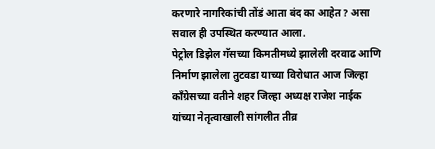करणारे नागरिकांची तोंडं आता बंद का आहेत? असा सवाल ही उपस्थित करण्यात आला.
पेट्रोल डिझेल गॅसच्या किमतीमध्ये झालेली दरवाढ आणि निर्माण झालेला तुटवडा याच्या विरोधात आज जिल्हा काँग्रेसच्या वतीने शहर जिल्हा अध्यक्ष राजेश नाईक यांच्या नेतृत्वाखाली सांगलीत तीव्र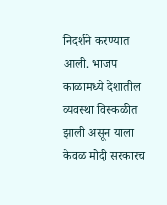निदर्शने करण्यात आली. भाजप काळामध्ये देशातील व्यवस्था विस्कळीत झाली असून याला केवळ मोदी सरकारच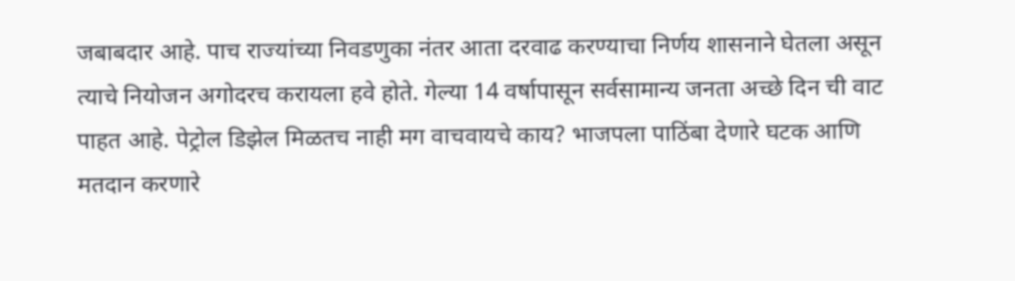जबाबदार आहे. पाच राज्यांच्या निवडणुका नंतर आता दरवाढ करण्याचा निर्णय शासनाने घेतला असून त्याचे नियोजन अगोदरच करायला हवे होते. गेल्या 14 वर्षापासून सर्वसामान्य जनता अच्छे दिन ची वाट पाहत आहे. पेट्रोल डिझेल मिळतच नाही मग वाचवायचे काय? भाजपला पाठिंबा देणारे घटक आणि मतदान करणारे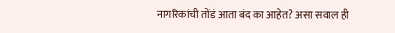नागरिकांची तोंडं आता बंद का आहेत? असा सवाल ही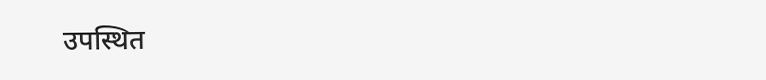उपस्थित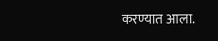करण्यात आला.